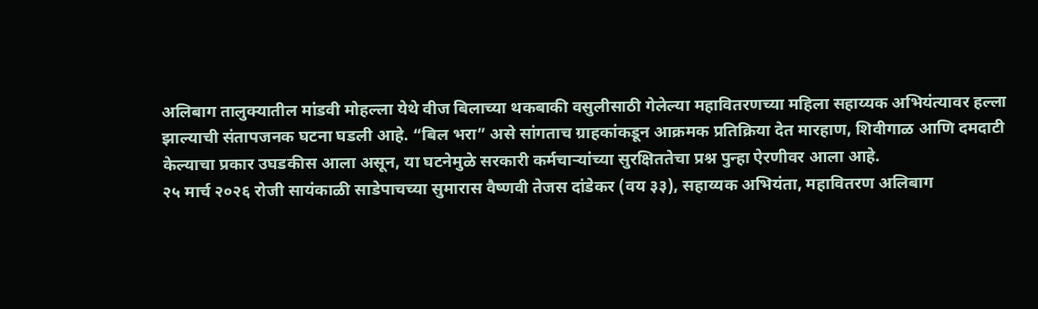अलिबाग तालुक्यातील मांडवी मोहल्ला येथे वीज बिलाच्या थकबाकी वसुलीसाठी गेलेल्या महावितरणच्या महिला सहाय्यक अभियंत्यावर हल्ला झाल्याची संतापजनक घटना घडली आहे. “बिल भरा” असे सांगताच ग्राहकांकडून आक्रमक प्रतिक्रिया देत मारहाण, शिवीगाळ आणि दमदाटी केल्याचा प्रकार उघडकीस आला असून, या घटनेमुळे सरकारी कर्मचाऱ्यांच्या सुरक्षिततेचा प्रश्न पुन्हा ऐरणीवर आला आहे.
२५ मार्च २०२६ रोजी सायंकाळी साडेपाचच्या सुमारास वैष्णवी तेजस दांडेकर (वय ३३), सहाय्यक अभियंता, महावितरण अलिबाग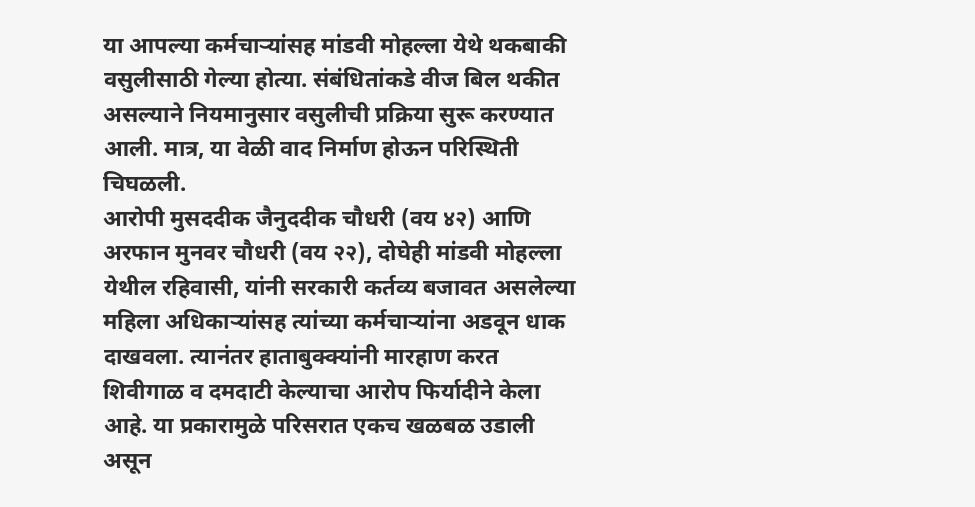या आपल्या कर्मचाऱ्यांसह मांडवी मोहल्ला येथे थकबाकी वसुलीसाठी गेल्या होत्या. संबंधितांकडे वीज बिल थकीत असल्याने नियमानुसार वसुलीची प्रक्रिया सुरू करण्यात आली. मात्र, या वेळी वाद निर्माण होऊन परिस्थिती चिघळली.
आरोपी मुसददीक जैनुददीक चौधरी (वय ४२) आणि अरफान मुनवर चौधरी (वय २२), दोघेही मांडवी मोहल्ला येथील रहिवासी, यांनी सरकारी कर्तव्य बजावत असलेल्या महिला अधिकाऱ्यांसह त्यांच्या कर्मचाऱ्यांना अडवून धाक दाखवला. त्यानंतर हाताबुक्क्यांनी मारहाण करत शिवीगाळ व दमदाटी केल्याचा आरोप फिर्यादीने केला आहे. या प्रकारामुळे परिसरात एकच खळबळ उडाली असून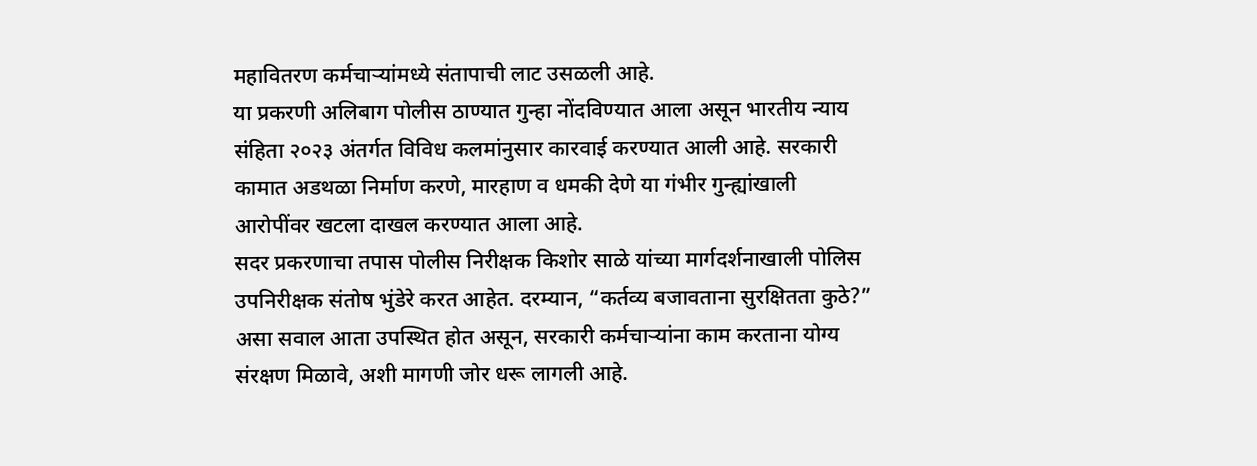महावितरण कर्मचाऱ्यांमध्ये संतापाची लाट उसळली आहे.
या प्रकरणी अलिबाग पोलीस ठाण्यात गुन्हा नोंदविण्यात आला असून भारतीय न्याय संहिता २०२३ अंतर्गत विविध कलमांनुसार कारवाई करण्यात आली आहे. सरकारी कामात अडथळा निर्माण करणे, मारहाण व धमकी देणे या गंभीर गुन्ह्यांखाली आरोपींवर खटला दाखल करण्यात आला आहे.
सदर प्रकरणाचा तपास पोलीस निरीक्षक किशोर साळे यांच्या मार्गदर्शनाखाली पोलिस उपनिरीक्षक संतोष भुंडेरे करत आहेत. दरम्यान, “कर्तव्य बजावताना सुरक्षितता कुठे?” असा सवाल आता उपस्थित होत असून, सरकारी कर्मचाऱ्यांना काम करताना योग्य संरक्षण मिळावे, अशी मागणी जोर धरू लागली आहे.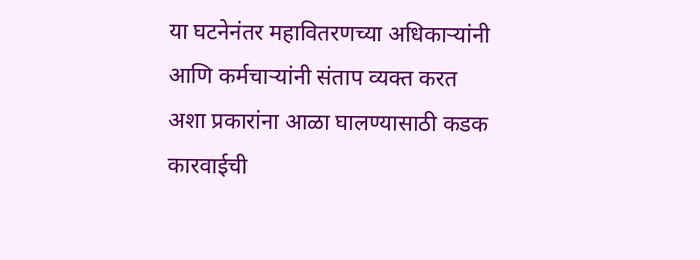या घटनेनंतर महावितरणच्या अधिकाऱ्यांनी आणि कर्मचाऱ्यांनी संताप व्यक्त करत अशा प्रकारांना आळा घालण्यासाठी कडक कारवाईची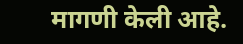मागणी केली आहे.